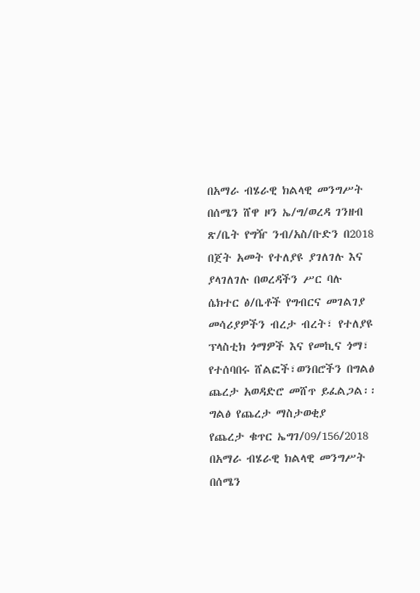በአማራ ብሄራዊ ክልላዊ መንግሥት በሰሜን ሸዋ ዞን ኤ/ግ/ወረዳ ገንዘብ ጽ/ቤት የግዥ ንብ/አስ/ቡድን በ2018 በጀት አመት የተለያዩ ያገለገሉ እና ያላገለገሉ በወረዳችን ሥር ባሉ ሴክተር ፅ/ቤቶች የግብርና መገልገያ መሳሪያዎችን ብረታ ብረት፣ የተለያዩ ፕላስቲክ ጎማዎች እና የመኪና ጎማ፣ የተሰባበሩ ሸልፎች፣ወንበሮችን በግልፅ ጨረታ አወዳድሮ መሸጥ ይፈልጋል፡፡
ግልፅ የጨረታ ማስታወቂያ
የጨረታ ቁጥር ኤግገ/09/156/2018
በአማራ ብሄራዊ ክልላዊ መንግሥት በሰሜን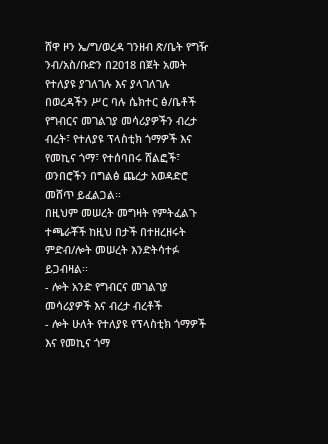ሸዋ ዞን ኤ/ግ/ወረዳ ገንዘብ ጽ/ቤት የግዥ ንብ/አስ/ቡድን በ2018 በጀት አመት የተለያዩ ያገለገሉ እና ያላገለገሉ በወረዳችን ሥር ባሉ ሴክተር ፅ/ቤቶች የግብርና መገልገያ መሳሪያዎችን ብረታ ብረት፣ የተለያዩ ፕላስቲክ ጎማዎች እና የመኪና ጎማ፣ የተሰባበሩ ሸልፎች፣ ወንበሮችን በግልፅ ጨረታ አወዳድሮ መሸጥ ይፈልጋል፡፡
በዚህም መሠረት መግዛት የምትፈልጉ ተጫራቾች ከዚህ በታች በተዘረዘሩት ምድብ/ሎት መሠረት እንድትሳተፉ ይጋብዛል፡፡
- ሎት አንድ የግብርና መገልገያ መሳሪያዎች እና ብረታ ብረቶች
- ሎት ሁለት የተለያዩ የፕላስቲክ ጎማዎች እና የመኪና ጎማ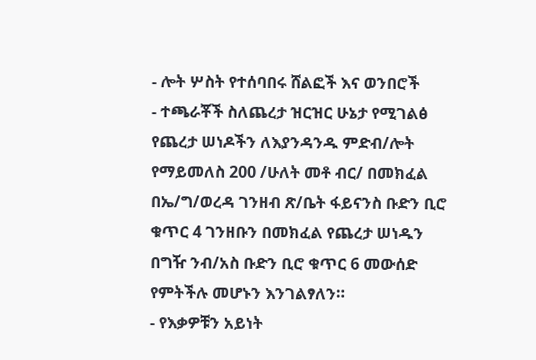- ሎት ሦስት የተሰባበሩ ሸልፎች እና ወንበሮች
- ተጫራቾች ስለጨረታ ዝርዝር ሁኔታ የሚገልፅ የጨረታ ሠነዶችን ለእያንዳንዱ ምድብ/ሎት የማይመለስ 200 /ሁለት መቶ ብር/ በመክፈል በኤ/ግ/ወረዳ ገንዘብ ጽ/ቤት ፋይናንስ ቡድን ቢሮ ቁጥር 4 ገንዘቡን በመክፈል የጨረታ ሠነዱን በግዥ ንብ/አስ ቡድን ቢሮ ቁጥር 6 መውሰድ የምትችሉ መሆኑን እንገልፃለን።
- የእቃዎቹን አይነት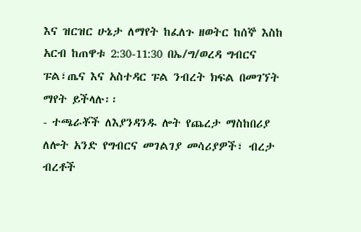እና ዝርዝር ሁኔታ ለማየት ከፈለጉ ዘወትር ከሰኞ እስከ አርብ ከጠዋቱ 2:30-11:30 በኤ/ግ/ወረዳ ግብርና ፑል፣ጤና እና አስተዳር ፑል ንብረት ክፍል በመገኘት ማየት ይችላሉ፡፡
- ተጫራቾች ለእያንዳንዱ ሎት የጨረታ ማስከበሪያ ለሎት አንድ የግብርና መገልገያ መሳሪያዎች፣ ብረታ ብረቶች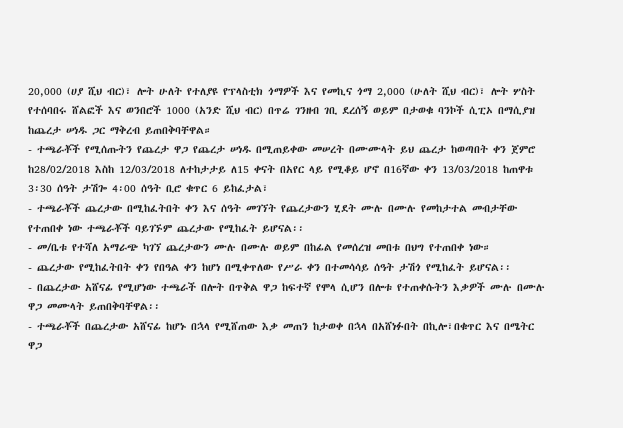20,000 (ሀያ ሺህ ብር)፣ ሎት ሁለት የተለያዩ የፕላስቲክ ጎማዎች እና የመኪና ጎማ 2,000 (ሁለት ሺህ ብር)፣ ሎት ሦስት የተሰባበሩ ሸልፎች እና ወንበሮች 1000 (አንድ ሺህ ብር) በጥሬ ገንዘብ ገቢ ደረሰኝ ወይም በታወቁ ባንኮች ሲፒኦ በማሲያዝ ከጨረታ ሠነዱ ጋር ማቅረብ ይጠበቅባቸዋል።
- ተጫራቾች የሚሰጡትን የጨረታ ዋጋ የጨረታ ሠነዱ በሚጠይቀው መሠረት በሙሙላት ይህ ጨረታ ከወጣበት ቀን ጀምሮ ከ28/02/2018 እስከ 12/03/2018 ለተከታታይ ለ15 ቀናት በአየር ላይ የሚቆይ ሆኖ በ16ኛው ቀን 13/03/2018 ከጠዋቱ 3፡30 ሰዓት ታሽጐ 4፡00 ሰዓት ቢሮ ቁጥር 6 ይከፈታል፣
- ተጫራቾች ጨረታው በሚከፈትበት ቀን እና ሰዓት መገኘት የጨረታውን ሂደት ሙሉ በሙሉ የመከታተል መብታቸው የተጠበቀ ነው ተጫራቾች ባይገኙም ጨረታው የሚከፈት ይሆናል፡፡
- መ/ቤቱ የተሻለ አማራጭ ካገኘ ጨረታውን ሙሉ በሙሉ ወይም በከፊል የመሰረዝ መበቱ በህግ የተጠበቀ ነው።
- ጨረታው የሚከፈትበት ቀን የበዓል ቀን ከሆነ በሚቀጥለው የሥራ ቀን በተመሳሳይ ሰዓት ታሽጎ የሚከፈት ይሆናል፡፡
- በጨረታው አሸናፊ የሚሆነው ተጫራች በሎት በጥቅል ዋጋ ከፍተኛ የሞላ ሲሆን በሎቱ የተጠቀሱትን እቃዎች ሙሉ በሙሉ ዋጋ መሙላት ይጠበቅባቸዋል፡፡
- ተጫራቾች በጨረታው አሸናፊ ከሆኑ በኋላ የሚሸጠው እቃ መጠን ከታወቀ በኋላ በአሸነፉበት በኪሎ፣በቁጥር እና በሜትር ዋጋ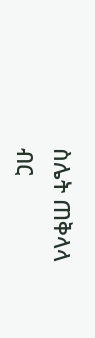ስሌት ጠቅላላ ብር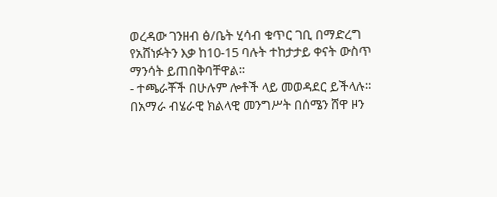ወረዳው ገንዘብ ፅ/ቤት ሂሳብ ቁጥር ገቢ በማድረግ የአሸነፉትን እቃ ከ10-15 ባሉት ተከታታይ ቀናት ውስጥ ማንሳት ይጠበቅባቸዋል፡፡
- ተጫራቾች በሁሉም ሎቶች ላይ መወዳደር ይችላሉ።
በአማራ ብሄራዊ ክልላዊ መንግሥት በሰሜን ሸዋ ዞን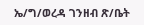ኤ/ግ/ወረዳ ገንዘብ ጽ/ቤት